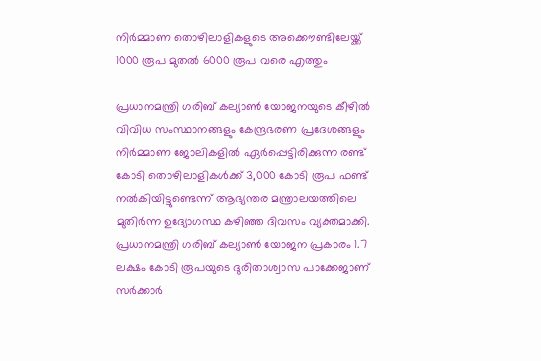നിർമ്മാണ തൊഴിലാളികളുടെ അക്കൌണ്ടിലേയ്ക്ക് 1000 രൂപ മുതൽ 6000 രൂപ വരെ എത്തും

പ്രധാനമന്ത്രി ഗരിബ് കല്യാൺ യോജനയുടെ കീഴിൽ വിവിധ സംസ്ഥാനങ്ങളും കേന്ദ്രഭരണ പ്രദേശങ്ങളും നിർമ്മാണ ജോലികളിൽ ഏർപ്പെട്ടിരിക്കുന്ന രണ്ട് കോടി തൊഴിലാളികൾക്ക് 3,000 കോടി രൂപ ഫണ്ട് നൽകിയിട്ടുണ്ടെന്ന് ആഭ്യന്തര മന്ത്രാലയത്തിലെ മുതിർന്ന ഉദ്യോഗസ്ഥ കഴിഞ്ഞ ദിവസം വ്യക്തമാക്കി. പ്രധാനമന്ത്രി ഗരിബ് കല്യാൺ യോജന പ്രകാരം 1.7 ലക്ഷം കോടി രൂപയുടെ ദുരിതാശ്വാസ പാക്കേജാണ് സർക്കാർ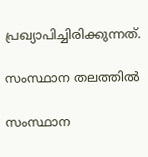പ്രഖ്യാപിച്ചിരിക്കുന്നത്.

സംസ്ഥാന തലത്തിൽ

സംസ്ഥാന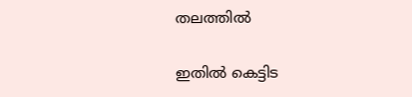തലത്തിൽ

ഇതിൽ കെട്ടിട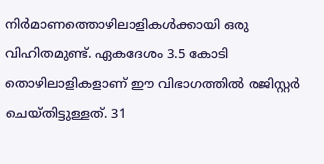നിർമാണത്തൊഴിലാളികൾക്കായി ഒരു വിഹിതമുണ്ട്. ഏകദേശം 3.5 കോടി തൊഴിലാളികളാണ് ഈ വിഭാഗത്തിൽ രജിസ്റ്റർ ചെയ്തിട്ടുള്ളത്. 31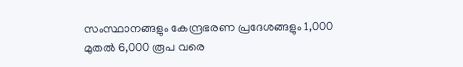സംസ്ഥാനങ്ങളും കേന്ദ്രഭരണ പ്രദേശങ്ങളും 1,000 മുതൽ 6,000 രൂപ വരെ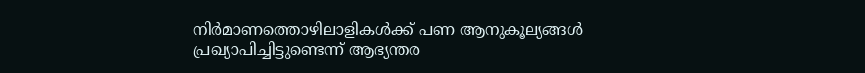നിർമാണത്തൊഴിലാളികൾക്ക് പണ ആനുകൂല്യങ്ങൾ പ്രഖ്യാപിച്ചിട്ടുണ്ടെന്ന് ആഭ്യന്തര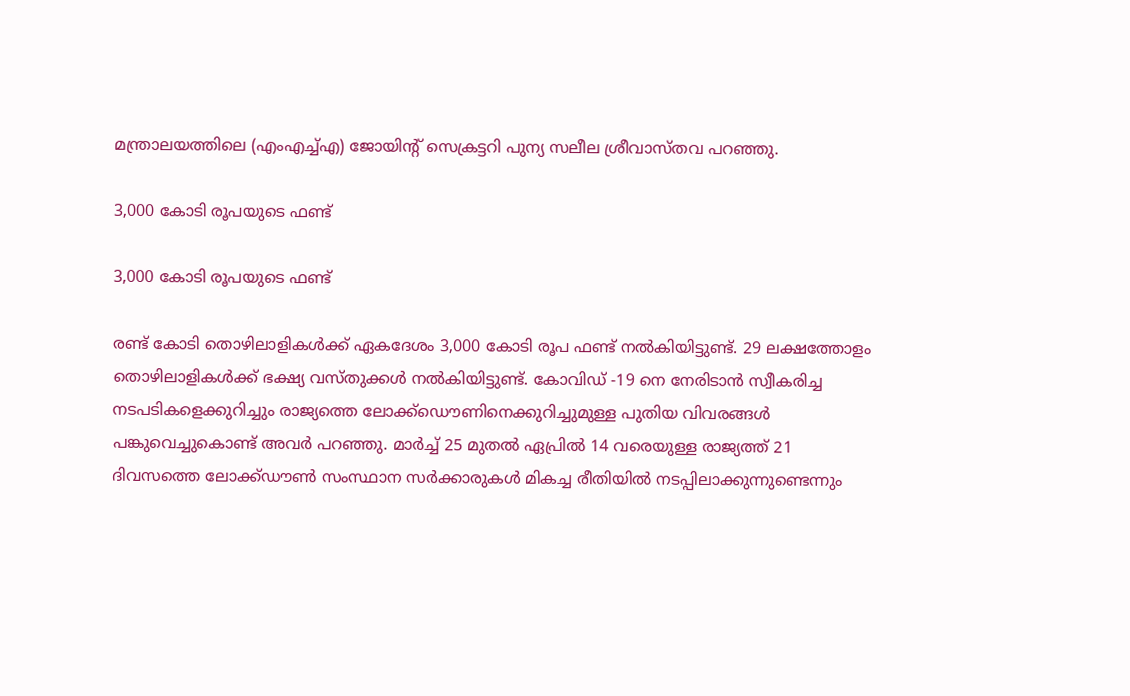മന്ത്രാലയത്തിലെ (എംഎച്ച്എ) ജോയിന്റ് സെക്രട്ടറി പുന്യ സലീല ശ്രീവാസ്തവ പറഞ്ഞു.

3,000 കോടി രൂപയുടെ ഫണ്ട്

3,000 കോടി രൂപയുടെ ഫണ്ട്

രണ്ട് കോടി തൊഴിലാളികൾക്ക് ഏകദേശം 3,000 കോടി രൂപ ഫണ്ട് നൽകിയിട്ടുണ്ട്. 29 ലക്ഷത്തോളം തൊഴിലാളികൾക്ക് ഭക്ഷ്യ വസ്തുക്കൾ നൽകിയിട്ടുണ്ട്. കോവിഡ് -19 നെ നേരിടാൻ സ്വീകരിച്ച നടപടികളെക്കുറിച്ചും രാജ്യത്തെ ലോക്ക്ഡൌണിനെക്കുറിച്ചുമുള്ള പുതിയ വിവരങ്ങൾ പങ്കുവെച്ചുകൊണ്ട് അവർ പറഞ്ഞു. മാർച്ച് 25 മുതൽ ഏപ്രിൽ 14 വരെയുള്ള രാജ്യത്ത് 21 ദിവസത്തെ ലോക്ക്ഡൗൺ സംസ്ഥാന സർക്കാരുകൾ മികച്ച രീതിയിൽ നടപ്പിലാക്കുന്നുണ്ടെന്നും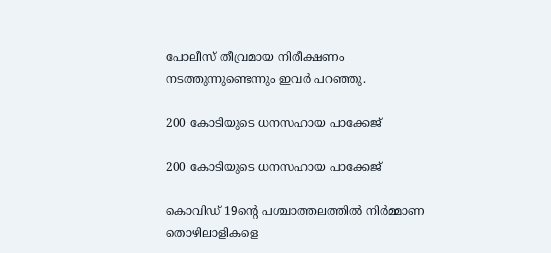പോലീസ് തീവ്രമായ നിരീക്ഷണം നടത്തുന്നുണ്ടെന്നും ഇവർ പറഞ്ഞു.

200 കോടിയുടെ ധനസഹായ പാക്കേജ്

200 കോടിയുടെ ധനസഹായ പാക്കേജ്

കൊവിഡ് 19ന്റെ പശ്ചാത്തലത്തിൽ നിർമ്മാണ തൊഴിലാളികളെ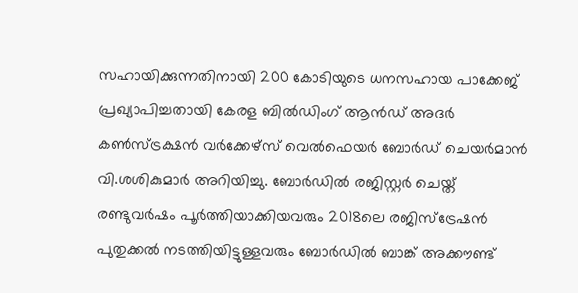സഹായിക്കുന്നതിനായി 200 കോടിയുടെ ധനസഹായ പാക്കേജ് പ്രഖ്യാപിച്ചതായി കേരള ബിൽഡിംഗ് ആൻഡ് അദർ കൺസ്ട്രക്ഷൻ വർക്കേഴ്സ് വെൽഫെയർ ബോർഡ് ചെയർമാൻ വി.ശശികുമാർ അറിയിച്ചു. ബോർഡിൽ രജിസ്റ്റർ ചെയ്ത് രണ്ടുവർഷം പൂർത്തിയാക്കിയവരും 2018ലെ രജിസ്ട്രേഷൻ പുതുക്കൽ നടത്തിയിട്ടുള്ളവരും ബോർഡിൽ ബാങ്ക് അക്കൗണ്ട്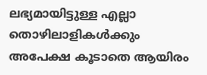ലഭ്യമായിട്ടുള്ള എല്ലാ തൊഴിലാളികൾക്കും അപേക്ഷ കൂടാതെ ആയിരം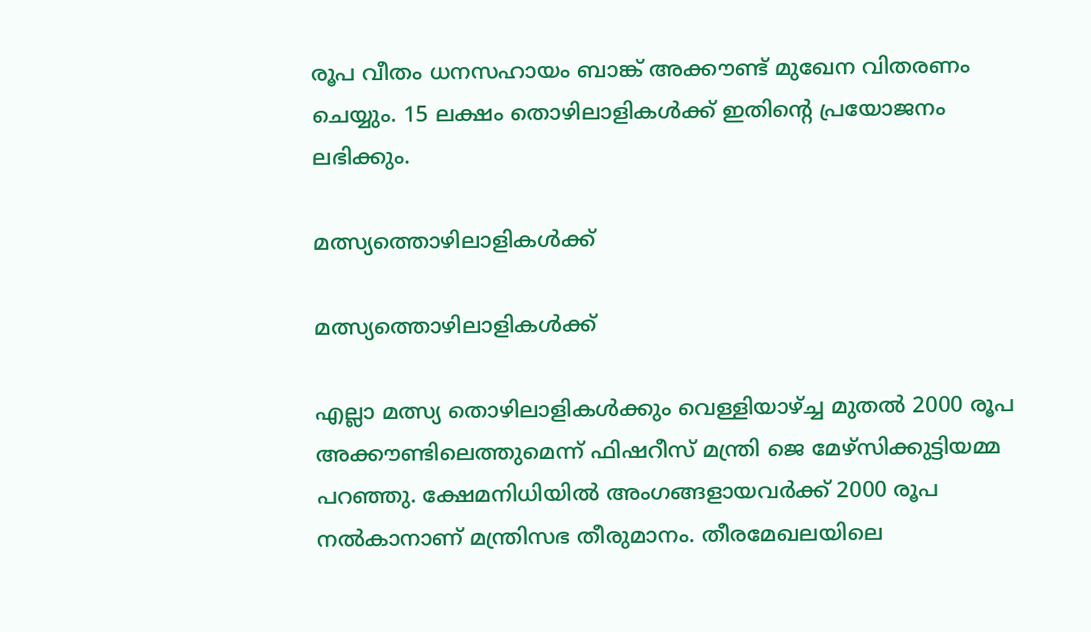രൂപ വീതം ധനസഹായം ബാങ്ക് അക്കൗണ്ട് മുഖേന വിതരണം ചെയ്യും. 15 ലക്ഷം തൊഴിലാളികൾക്ക് ഇതിന്റെ പ്രയോജനം ലഭിക്കും.

മത്സ്യത്തൊഴിലാളികൾക്ക്

മത്സ്യത്തൊഴിലാളികൾക്ക്

എല്ലാ മത്സ്യ തൊഴിലാളികൾക്കും വെള്ളിയാഴ്ച്ച മുതൽ 2000 രൂപ അക്കൗണ്ടിലെത്തുമെന്ന് ഫിഷറീസ് മന്ത്രി ജെ മേഴ്സിക്കുട്ടിയമ്മ പറഞ്ഞു. ക്ഷേമനിധിയിൽ അംഗങ്ങളായവർക്ക് 2000 രൂപ നൽകാനാണ് മന്ത്രിസഭ തീരുമാനം. തീരമേഖലയിലെ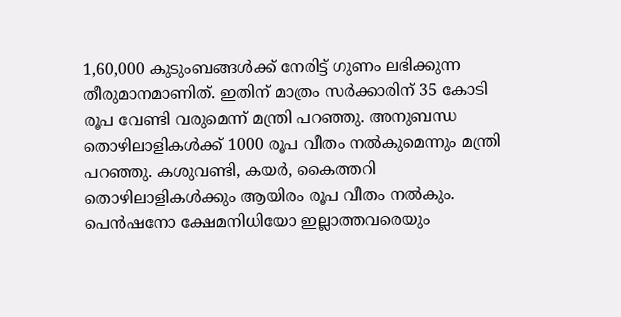1,60,000 കുടുംബങ്ങൾക്ക് നേരിട്ട് ഗുണം ലഭിക്കുന്ന തീരുമാനമാണിത്. ഇതിന് മാത്രം സർക്കാരിന് 35 കോടി രൂപ വേണ്ടി വരുമെന്ന് മന്ത്രി പറഞ്ഞു. അനുബന്ധ തൊഴിലാളികൾക്ക് 1000 രൂപ വീതം നൽകുമെന്നും മന്ത്രി പറഞ്ഞു. കശുവണ്ടി, കയർ, കൈത്തറി തൊഴിലാളികൾക്കും ആയിരം രൂപ വീതം നൽകും. പെൻഷനോ ക്ഷേമനിധിയോ ഇല്ലാത്തവരെയും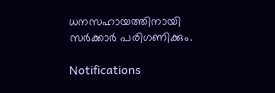ധനസഹായത്തിനായി സർക്കാർ പരിഗണിക്കും.

Notifications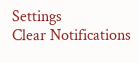Settings
Clear Notifications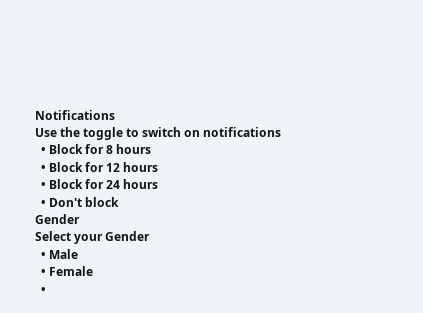Notifications
Use the toggle to switch on notifications
  • Block for 8 hours
  • Block for 12 hours
  • Block for 24 hours
  • Don't block
Gender
Select your Gender
  • Male
  • Female
  •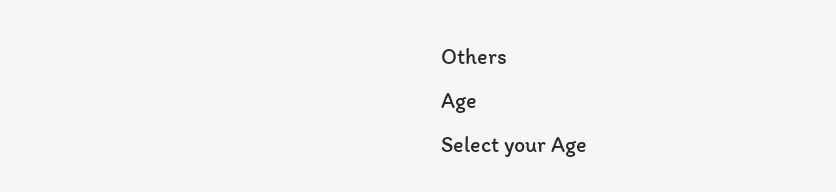Others
Age
Select your Age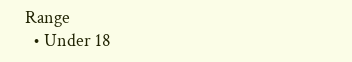Range
  • Under 18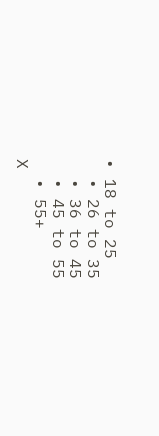• 18 to 25
  • 26 to 35
  • 36 to 45
  • 45 to 55
  • 55+
X